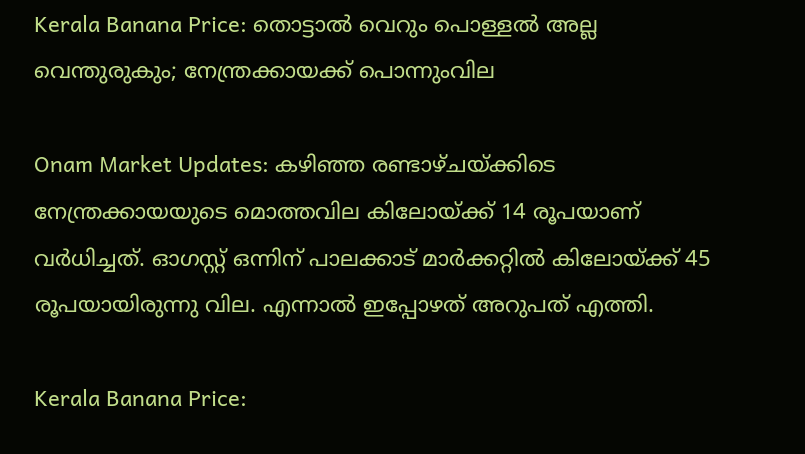Kerala Banana Price: തൊട്ടാല്‍ വെറും പൊള്ളല്‍ അല്ല വെന്തുരുകും; നേന്ത്രക്കായക്ക് പൊന്നുംവില

Onam Market Updates: കഴിഞ്ഞ രണ്ടാഴ്ചയ്ക്കിടെ നേന്ത്രക്കായയുടെ മൊത്തവില കിലോയ്ക്ക് 14 രൂപയാണ് വര്‍ധിച്ചത്. ഓഗസ്റ്റ് ഒന്നിന് പാലക്കാട് മാര്‍ക്കറ്റില്‍ കിലോയ്ക്ക് 45 രൂപയായിരുന്നു വില. എന്നാല്‍ ഇപ്പോഴത് അറുപത് എത്തി.

Kerala Banana Price: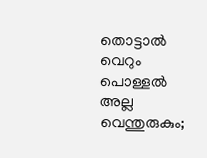തൊട്ടാല്‍ വെറും പൊള്ളല്‍ അല്ല വെന്തുരുകും;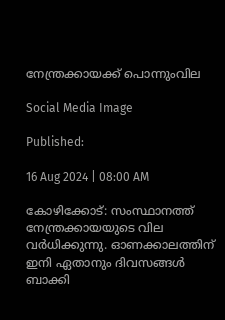നേന്ത്രക്കായക്ക് പൊന്നുംവില

Social Media Image

Published:

16 Aug 2024 | 08:00 AM

കോഴിക്കോട്: സംസ്ഥാനത്ത് നേന്ത്രക്കായയുടെ വില വര്‍ധിക്കുന്നു. ഓണക്കാലത്തിന് ഇനി ഏതാനും ദിവസങ്ങള്‍ ബാക്കി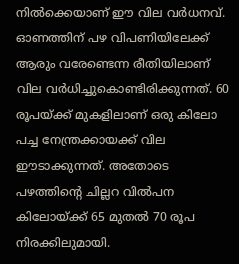നില്‍ക്കെയാണ് ഈ വില വര്‍ധനവ്. ഓണത്തിന് പഴ വിപണിയിലേക്ക് ആരും വരേണ്ടെന്ന രീതിയിലാണ് വില വര്‍ധിച്ചുകൊണ്ടിരിക്കുന്നത്. 60 രൂപയ്ക്ക് മുകളിലാണ് ഒരു കിലോ പച്ച നേന്ത്രക്കായക്ക് വില ഈടാക്കുന്നത്. അതോടെ പഴത്തിന്റെ ചില്ലറ വില്‍പന കിലോയ്ക്ക് 65 മുതല്‍ 70 രൂപ നിരക്കിലുമായി.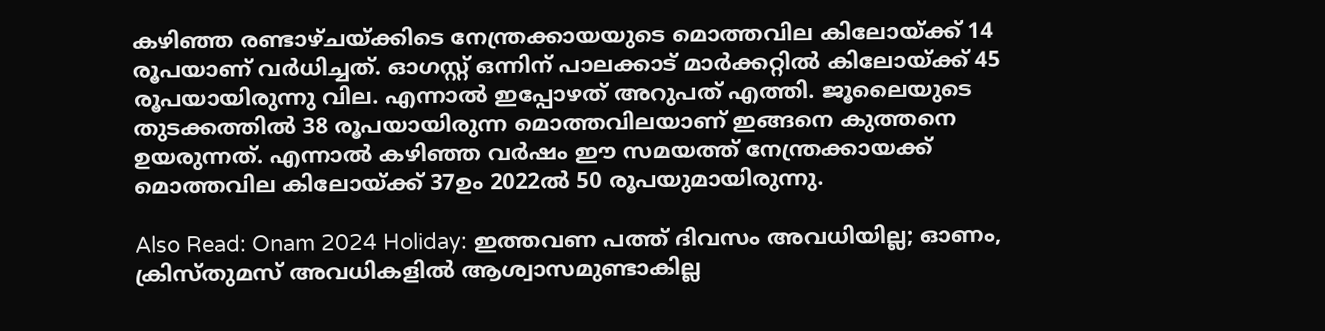കഴിഞ്ഞ രണ്ടാഴ്ചയ്ക്കിടെ നേന്ത്രക്കായയുടെ മൊത്തവില കിലോയ്ക്ക് 14 രൂപയാണ് വര്‍ധിച്ചത്. ഓഗസ്റ്റ് ഒന്നിന് പാലക്കാട് മാര്‍ക്കറ്റില്‍ കിലോയ്ക്ക് 45 രൂപയായിരുന്നു വില. എന്നാല്‍ ഇപ്പോഴത് അറുപത് എത്തി. ജൂലൈയുടെ തുടക്കത്തില്‍ 38 രൂപയായിരുന്ന മൊത്തവിലയാണ് ഇങ്ങനെ കുത്തനെ ഉയരുന്നത്. എന്നാല്‍ കഴിഞ്ഞ വര്‍ഷം ഈ സമയത്ത് നേന്ത്രക്കായക്ക് മൊത്തവില കിലോയ്ക്ക് 37ഉം 2022ല്‍ 50 രൂപയുമായിരുന്നു.

Also Read: Onam 2024 Holiday: ഇത്തവണ പത്ത് ദിവസം അവധിയില്ല; ഓണം, ക്രിസ്തുമസ് അവധികളില്‍ ആശ്വാസമുണ്ടാകില്ല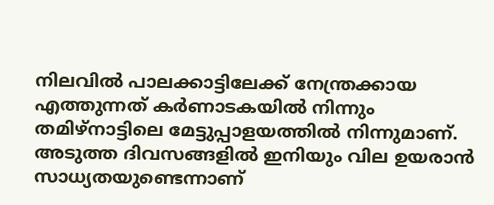നിലവില്‍ പാലക്കാട്ടിലേക്ക് നേന്ത്രക്കായ എത്തുന്നത് കര്‍ണാടകയില്‍ നിന്നും തമിഴ്‌നാട്ടിലെ മേട്ടുപ്പാളയത്തില്‍ നിന്നുമാണ്. അടുത്ത ദിവസങ്ങളില്‍ ഇനിയും വില ഉയരാന്‍ സാധ്യതയുണ്ടെന്നാണ്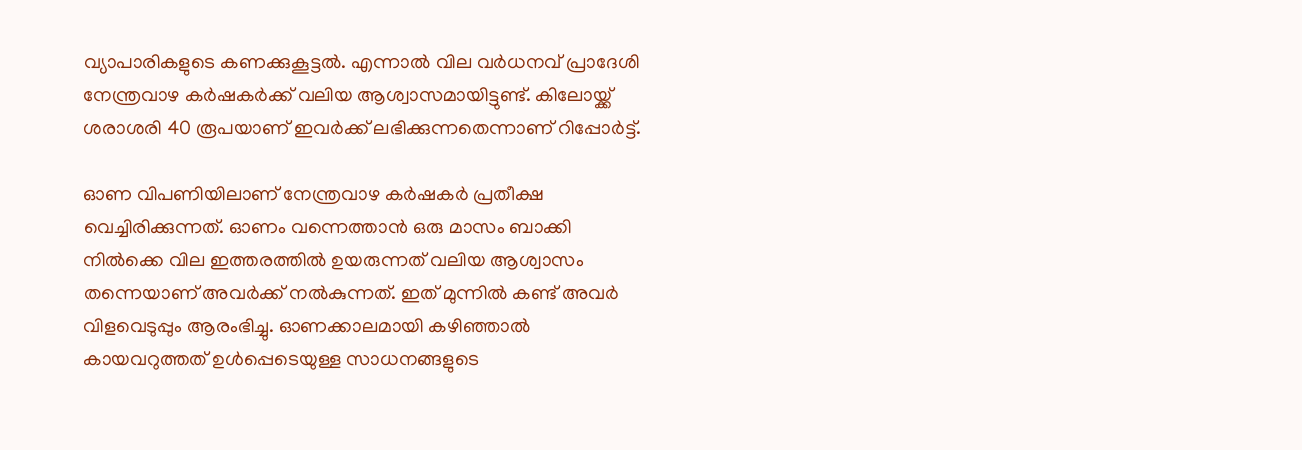വ്യാപാരികളുടെ കണക്കുകൂട്ടല്‍. എന്നാല്‍ വില വര്‍ധനവ് പ്രാദേശി നേന്ത്രവാഴ കര്‍ഷകര്‍ക്ക് വലിയ ആശ്വാസമായിട്ടുണ്ട്. കിലോയ്ക്ക് ശരാശരി 40 രൂപയാണ് ഇവര്‍ക്ക് ലഭിക്കുന്നതെന്നാണ് റിപ്പോര്‍ട്ട്.

ഓണ വിപണിയിലാണ് നേന്ത്രവാഴ കര്‍ഷകര്‍ പ്രതീക്ഷ വെച്ചിരിക്കുന്നത്. ഓണം വന്നെത്താന്‍ ഒരു മാസം ബാക്കി നില്‍ക്കെ വില ഇത്തരത്തില്‍ ഉയരുന്നത് വലിയ ആശ്വാസം തന്നെയാണ് അവര്‍ക്ക് നല്‍കുന്നത്. ഇത് മുന്നില്‍ കണ്ട് അവര്‍ വിളവെടുപ്പും ആരംഭിച്ചു. ഓണക്കാലമായി കഴിഞ്ഞാല്‍ കായവറുത്തത് ഉള്‍പ്പെടെയുള്ള സാധനങ്ങളുടെ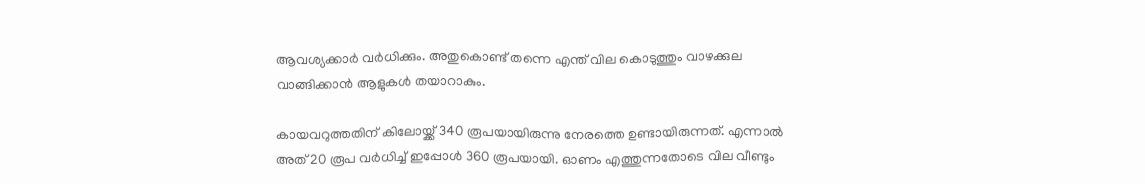ആവശ്യക്കാര്‍ വര്‍ധിക്കും. അതുകൊണ്ട് തന്നെ എന്ത് വില കൊടുത്തും വാഴക്കുല വാങ്ങിക്കാന്‍ ആളുകള്‍ തയാറാകും.

കായവറുത്തതിന് കിലോയ്ക്ക് 340 രൂപയായിരുന്നു നേരത്തെ ഉണ്ടായിരുന്നത്. എന്നാല്‍ അത് 20 രൂപ വര്‍ധിച്ച് ഇപ്പോള്‍ 360 രൂപയായി. ഓണം എത്തുന്നതോടെ വില വീണ്ടും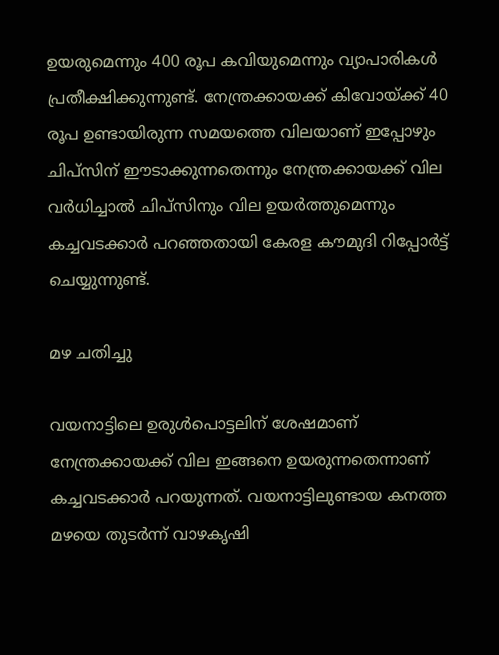ഉയരുമെന്നും 400 രൂപ കവിയുമെന്നും വ്യാപാരികള്‍ പ്രതീക്ഷിക്കുന്നുണ്ട്. നേന്ത്രക്കായക്ക് കിവോയ്ക്ക് 40 രൂപ ഉണ്ടായിരുന്ന സമയത്തെ വിലയാണ് ഇപ്പോഴും ചിപ്‌സിന് ഈടാക്കുന്നതെന്നും നേന്ത്രക്കായക്ക് വില വര്‍ധിച്ചാല്‍ ചിപ്‌സിനും വില ഉയര്‍ത്തുമെന്നും കച്ചവടക്കാര്‍ പറഞ്ഞതായി കേരള കൗമുദി റിപ്പോര്‍ട്ട് ചെയ്യുന്നുണ്ട്.

മഴ ചതിച്ചു

വയനാട്ടിലെ ഉരുള്‍പൊട്ടലിന് ശേഷമാണ് നേന്ത്രക്കായക്ക് വില ഇങ്ങനെ ഉയരുന്നതെന്നാണ് കച്ചവടക്കാര്‍ പറയുന്നത്. വയനാട്ടിലുണ്ടായ കനത്ത മഴയെ തുടര്‍ന്ന് വാഴകൃഷി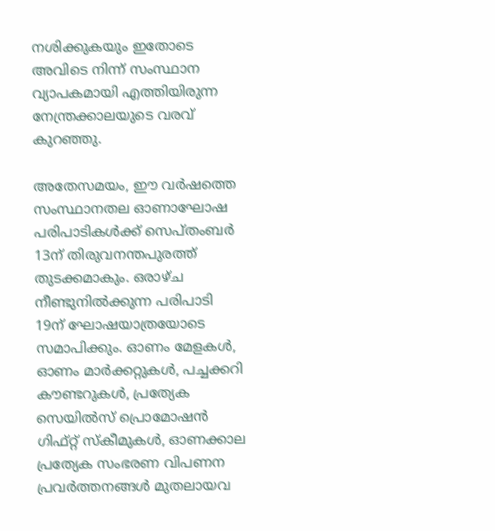നശിക്കുകയും ഇതോടെ അവിടെ നിന്ന് സംസ്ഥാന വ്യാപകമായി എത്തിയിരുന്ന നേന്ത്രക്കാലയുടെ വരവ് കുറഞ്ഞു.

അതേസമയം, ഈ വര്‍ഷത്തെ സംസ്ഥാനതല ഓണാഘോഷ പരിപാടികള്‍ക്ക് സെപ്തംബര്‍ 13ന് തിരുവനന്തപുരത്ത് തുടക്കമാകും. ഒരാഴ്ച നീണ്ടുനില്‍ക്കുന്ന പരിപാടി 19ന് ഘോഷയാത്രയോടെ സമാപിക്കും. ഓണം മേളകള്‍, ഓണം മാര്‍ക്കറ്റുകള്‍, പച്ചക്കറി കൗണ്ടറുകള്‍, പ്രത്യേക സെയില്‍സ് പ്രൊമോഷന്‍ ഗിഫ്റ്റ് സ്‌കീമുകള്‍, ഓണക്കാല പ്രത്യേക സംഭരണ വിപണന പ്രവര്‍ത്തനങ്ങള്‍ മുതലായവ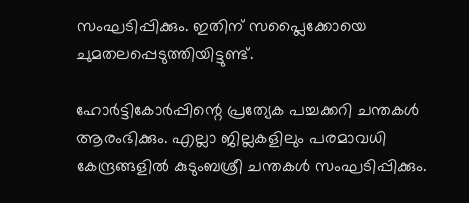സംഘടിപ്പിക്കും. ഇതിന് സപ്ലൈക്കോയെ ചുമതലപ്പെടുത്തിയിട്ടുണ്ട്.

ഹോര്‍ട്ടികോര്‍പ്പിന്റെ പ്രത്യേക പച്ചക്കറി ചന്തകള്‍ ആരംഭിക്കും. എല്ലാ ജില്ലകളിലും പരമാവധി കേന്ദ്രങ്ങളില്‍ കുടുംബശ്രീ ചന്തകള്‍ സംഘടിപ്പിക്കും.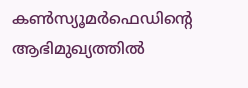കണ്‍സ്യൂമര്‍ഫെഡിന്റെ ആഭിമുഖ്യത്തില്‍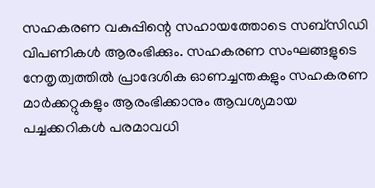സഹകരണ വകുപ്പിന്റെ സഹായത്തോടെ സബ്‌സിഡി വിപണികള്‍ ആരംഭിക്കും. സഹകരണ സംഘങ്ങളുടെ നേതൃത്വത്തില്‍ പ്രാദേശിക ഓണച്ചന്തകളും സഹകരണ മാര്‍ക്കറ്റുകളും ആരംഭിക്കാനും ആവശ്യമായ പച്ചക്കറികള്‍ പരമാവധി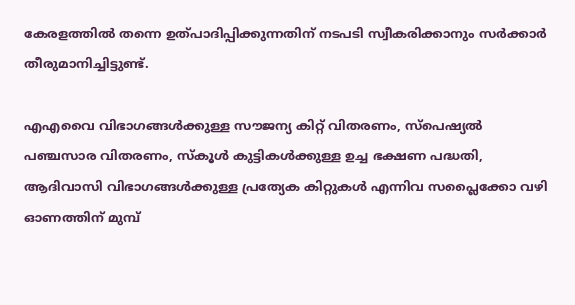കേരളത്തില്‍ തന്നെ ഉത്പാദിപ്പിക്കുന്നതിന് നടപടി സ്വീകരിക്കാനും സര്‍ക്കാര്‍ തീരുമാനിച്ചിട്ടുണ്ട്.

എഎവൈ വിഭാഗങ്ങള്‍ക്കുള്ള സൗജന്യ കിറ്റ് വിതരണം, സ്‌പെഷ്യല്‍ പഞ്ചസാര വിതരണം, സ്‌കൂള്‍ കുട്ടികള്‍ക്കുള്ള ഉച്ച ഭക്ഷണ പദ്ധതി, ആദിവാസി വിഭാഗങ്ങള്‍ക്കുള്ള പ്രത്യേക കിറ്റുകള്‍ എന്നിവ സപ്ലൈക്കോ വഴി ഓണത്തിന് മുമ്പ്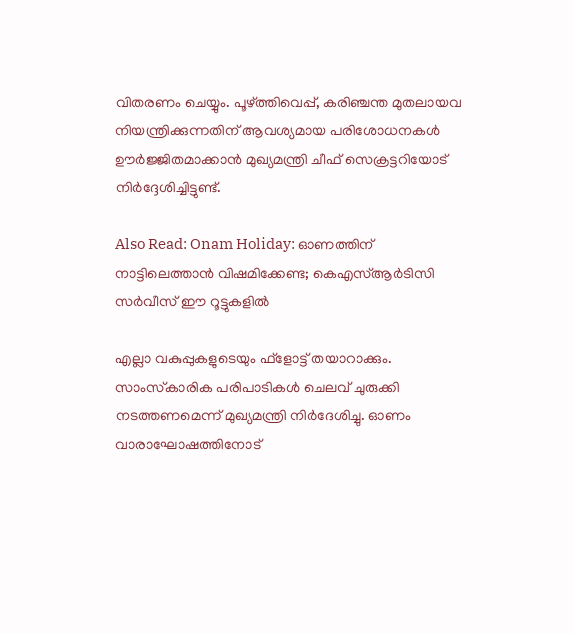വിതരണം ചെയ്യും. പൂഴ്ത്തിവെപ്പ്, കരിഞ്ചന്ത മുതലായവ നിയന്ത്രിക്കുന്നതിന് ആവശ്യമായ പരിശോധനകള്‍ ഊര്‍ജ്ജിതമാക്കാന്‍ മുഖ്യമന്ത്രി ചീഫ് സെക്രട്ടറിയോട് നിര്‍ദ്ദേശിച്ചിട്ടുണ്ട്.

Also Read: Onam Holiday: ഓണത്തിന് നാട്ടിലെത്താന്‍ വിഷമിക്കേണ്ട; കെഎസ്ആര്‍ടിസി സര്‍വീസ് ഈ റൂട്ടുകളില്‍

എല്ലാ വകുപ്പുകളുടെയും ഫ്‌ളോട്ട് തയാറാക്കും. സാംസ്‌കാരിക പരിപാടികള്‍ ചെലവ് ചുരുക്കി നടത്തണമെന്ന് മുഖ്യമന്ത്രി നിര്‍ദേശിച്ചു. ഓണം വാരാഘോഷത്തിനോട്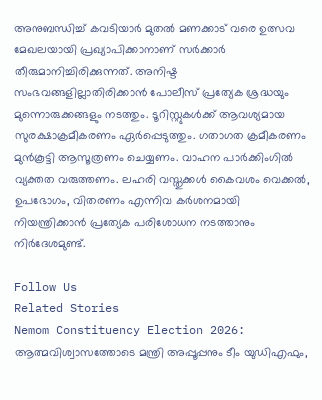അനുബന്ധിച്ച് കവടിയാര്‍ മുതല്‍ മണക്കാട് വരെ ഉത്സവ മേഖലയായി പ്രഖ്യാപിക്കാനാണ് സര്‍ക്കാര്‍ തീരുമാനിച്ചിരിക്കുന്നത്. അനിഷ്ട സംഭവങ്ങളില്ലാതിരിക്കാന്‍ പോലീസ് പ്രത്യേക ശ്രദ്ധയും മുന്നൊരുക്കങ്ങളും നടത്തും. ടൂറിസ്റ്റുകള്‍ക്ക് ആവശ്യമായ സുരക്ഷാക്രമീകരണം ഏര്‍പ്പെടുത്തും. ഗതാഗത ക്രമീകരണം മുന്‍കൂട്ടി ആസൂത്രണം ചെയ്യണം. വാഹന പാര്‍ക്കിംഗില്‍ വ്യക്തത വരുത്തണം. ലഹരി വസ്തുക്കള്‍ കൈവശം വെക്കല്‍, ഉപഭോഗം, വിതരണം എന്നിവ കര്‍ശനമായി നിയന്ത്രിക്കാന്‍ പ്രത്യേക പരിശോധന നടത്താനും നിര്‍ദേശമുണ്ട്.

Follow Us
Related Stories
Nemom Constituency Election 2026: ആത്മവിശ്വാസത്തോടെ മന്ത്രി അപ്പൂപ്പനും ടീം യുഡിഎഫും,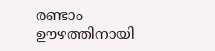രണ്ടാം ഊഴത്തിനായി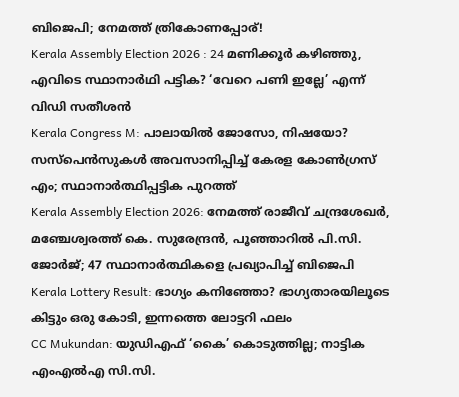ബിജെപി; നേമത്ത് ത്രികോണപ്പോര്!
Kerala Assembly Election 2026 : 24 മണിക്കൂർ കഴിഞ്ഞു, എവിടെ സ്ഥാനാർഥി പട്ടിക? ‘വേറെ പണി ഇല്ലേ’ എന്ന് വിഡി സതീശൻ
Kerala Congress M: പാലായില്‍ ജോസോ, നിഷയോ? സസ്‌പെന്‍സുകള്‍ അവസാനിപ്പിച്ച് കേരള കോണ്‍ഗ്രസ് എം; സ്ഥാനാര്‍ത്ഥിപ്പട്ടിക പുറത്ത്‌
Kerala Assembly Election 2026: നേമത്ത് രാജീവ് ചന്ദ്രശേഖര്‍, മഞ്ചേശ്വരത്ത് കെ. സുരേന്ദ്രന്‍, പൂഞ്ഞാറില്‍ പി.സി. ജോര്‍ജ്; 47 സ്ഥാനാര്‍ത്ഥികളെ പ്രഖ്യാപിച്ച് ബിജെപി
Kerala Lottery Result: ഭാഗ്യം കനിഞ്ഞോ? ഭാഗ്യതാരയിലൂടെ കിട്ടും ഒരു കോടി, ഇന്നത്തെ ലോട്ടറി ഫലം
CC Mukundan: യുഡിഎഫ് ‘കൈ’ കൊടുത്തില്ല; നാട്ടിക എംഎൽഎ സി.സി.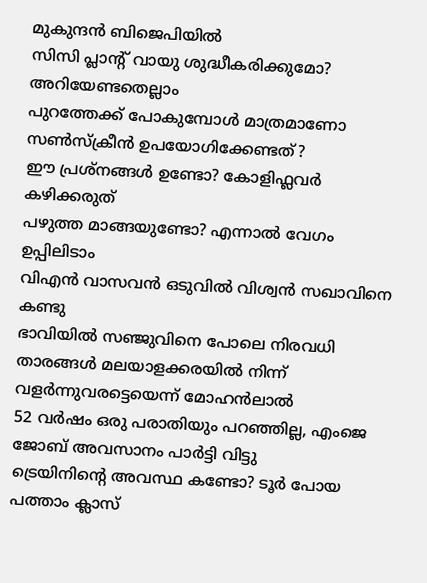മുകുന്ദൻ ബിജെപിയിൽ
സിസി പ്ലാന്‍റ് വായു ശുദ്ധീകരിക്കുമോ? അറിയേണ്ടതെല്ലാം
പുറത്തേക്ക് പോകുമ്പോള്‍ മാത്രമാണോ സണ്‍സ്‌ക്രീന്‍ ഉപയോഗിക്കേണ്ടത്?
ഈ പ്രശ്നങ്ങൾ ഉണ്ടോ? കോളിഫ്ലവർ കഴിക്കരുത്
പഴുത്ത മാങ്ങയുണ്ടോ? എന്നാല്‍ വേഗം ഉപ്പിലിടാം
വിഎൻ വാസവൻ ഒടുവിൽ വിശ്വൻ സഖാവിനെ കണ്ടു
ഭാവിയില്‍ സഞ്ജുവിനെ പോലെ നിരവധി താരങ്ങള്‍ മലയാളക്കരയില്‍ നിന്ന്‌ വളര്‍ന്നുവരട്ടെയെന്ന് മോഹന്‍ലാല്‍
52 വർഷം ഒരു പരാതിയും പറഞ്ഞില്ല, എംജെ ജോബ് അവസാനം പാർട്ടി വിട്ടു
ട്രെയിനിന്റെ അവസ്ഥ കണ്ടോ? ടൂര്‍ പോയ പത്താം ക്ലാസ്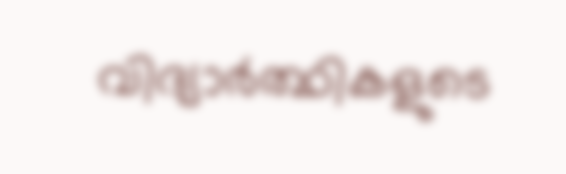വിദ്യാര്‍ത്ഥികളുടെ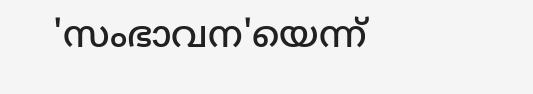'സംഭാവന'യെന്ന്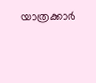യാത്രക്കാര്‍